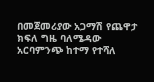በመጀመሪያው አጋማሽ የጨዋታ ክፍለ ግዜ ባለሜዳው አርባምንጭ ከተማ የተሻለ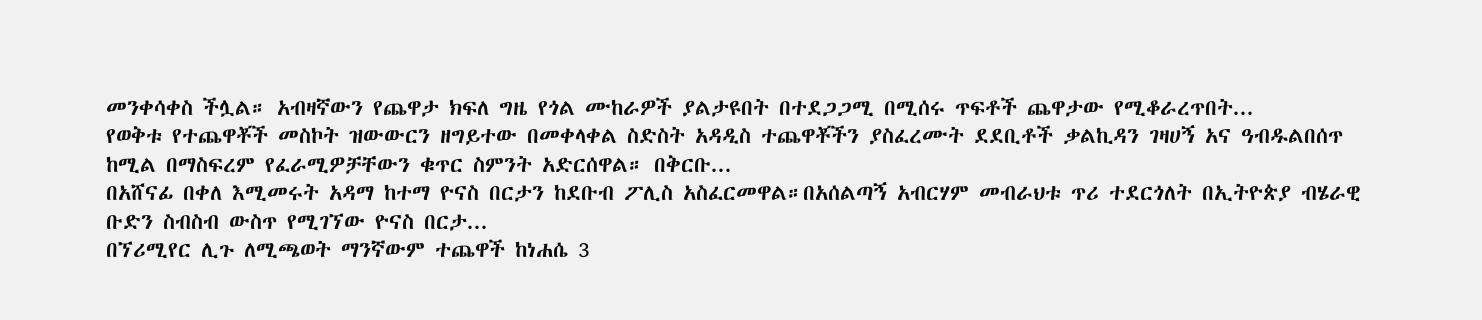መንቀሳቀስ ችሏል። አብዛኛውን የጨዋታ ክፍለ ግዜ የጎል ሙከራዎች ያልታዩበት በተደጋጋሚ በሚሰሩ ጥፍቶች ጨዋታው የሚቆራረጥበት...
የወቅቱ የተጨዋቾች መስኮት ዝውውርን ዘግይተው በመቀላቀል ስድስት አዳዲስ ተጨዋቾችን ያስፈረሙት ደደቢቶች ቃልኪዳን ገዛሀኝ አና ዓብዱልበሰጥ ከሚል በማስፍረም የፈራሚዎቻቸውን ቁጥር ስምንት አድርሰዋል። በቅርቡ...
በአሸናፊ በቀለ እሚመሩት አዳማ ከተማ ዮናስ በርታን ከደቡብ ፖሊስ አስፈርመዋል።በአሰልጣኝ አብርሃም መብራህቱ ጥሪ ተደርጎለት በኢትዮጵያ ብሄራዊ ቡድን ስብስብ ውስጥ የሚገኘው ዮናስ በርታ...
በኘሪሚየር ሊጉ ለሚጫወት ማንኛውም ተጨዋች ከነሐሴ 3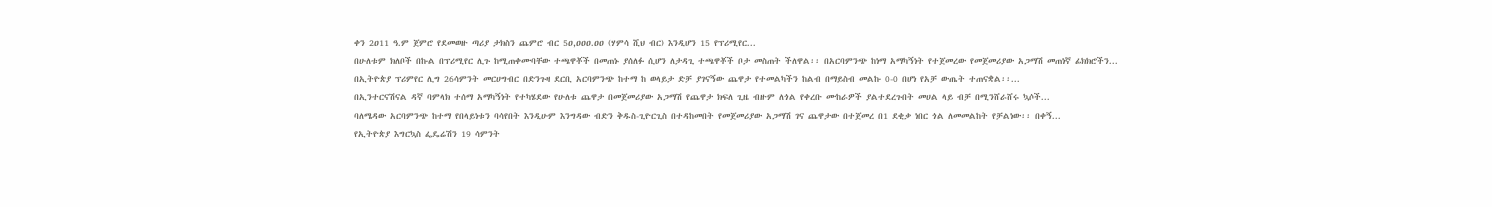ቀን 2ዐ11 ዓ.ም ጀምሮ የደመወዙ ጣሪያ ታክስን ጨምሮ ብር 5ዐ,ዐዐዐ.ዐዐ (ሃምሳ ሺህ ብር) እንዲሆን 15 የፕሪሚየር...
በሁለቱም ክለቦች በኩል በፕሪሚየር ሊጉ ከሚጠቀሙባቸው ተጫዋቾች በመጠኑ ያሰለፉ ሲሆን ለታዳጊ ተጫዋቾች ቦታ መስጠት ችለዋል፡፡ በአርባምንጭ ከነማ አማካኝነት የተጀመረው የመጀመሪያው አጋማሽ መጠነኛ ፊክክሮችን...
በኢትዮጵያ ፕሪምየር ሊግ 26ሳምንት መርሀግብር በድንጉዛ ደርቢ አርባምንጭ ከተማ ከ ወላይታ ድቻ ያገናኝው ጨዋታ የተመልካችን ከልብ በማይስብ መልኩ 0-0 በሆነ የአቻ ውጤት ተጠናቋል፡፡...
በኢንተርናሽናል ዳኛ ባምላክ ተሰማ አማካኝነት የተካሄደው የሁለቱ ጨዋታ በመጀመሪያው አጋማሽ የጨዋታ ክፍለ ጊዜ ብዙም ለጎል የቀረቡ ሙከራዎች ያልተደረጉበት መሀል ላይ ብቻ በሚንሸራሸሩ ኳሶች...
ባለሜዳው አርባምንጭ ከተማ የበላይነቱን ባሳየበት እንዲሁም እንግዳው ብድን ቅዱስ-ጊዮርጊስ በተዳከመበት የመጀመሪያው አጋማሽ ገና ጨዋታው በተጀመረ በ1 ደቂቃ ነበር ጎል ለመመልከት የቻልነው፡፡ በቀኝ...
የኢትዮጵያ እግርኳስ ፌዴሬሽን 19 ሳምንት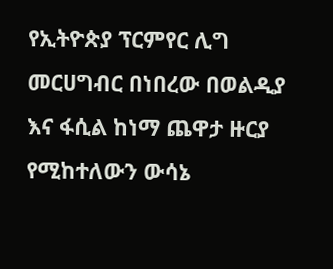የኢትዮጵያ ፕርምየር ሊግ መርሀግብር በነበረው በወልዲያ እና ፋሲል ከነማ ጨዋታ ዙርያ የሚከተለውን ውሳኔ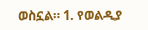ወስኗል። 1. የወልዲያ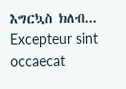እግርኳስ ክለብ...
Excepteur sint occaecat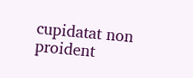cupidatat non proident